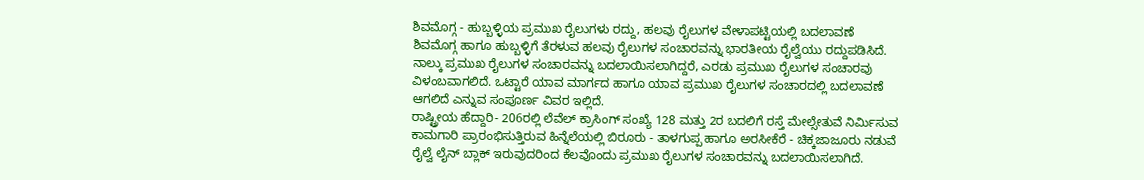ಶಿವಮೊಗ್ಗ - ಹುಬ್ಬಳ್ಳಿಯ ಪ್ರಮುಖ ರೈಲುಗಳು ರದ್ದು, ಹಲವು ರೈಲುಗಳ ವೇಳಾಪಟ್ಟಿಯಲ್ಲಿ ಬದಲಾವಣೆ
ಶಿವಮೊಗ್ಗ ಹಾಗೂ ಹುಬ್ಬಳ್ಳಿಗೆ ತೆರಳುವ ಹಲವು ರೈಲುಗಳ ಸಂಚಾರವನ್ನು ಭಾರತೀಯ ರೈಲ್ವೆಯು ರದ್ದುಪಡಿಸಿದೆ. ನಾಲ್ಕು ಪ್ರಮುಖ ರೈಲುಗಳ ಸಂಚಾರವನ್ನು ಬದಲಾಯಿಸಲಾಗಿದ್ದರೆ, ಎರಡು ಪ್ರಮುಖ ರೈಲುಗಳ ಸಂಚಾರವು ವಿಳಂಬವಾಗಲಿದೆ. ಒಟ್ಟಾರೆ ಯಾವ ಮಾರ್ಗದ ಹಾಗೂ ಯಾವ ಪ್ರಮುಖ ರೈಲುಗಳ ಸಂಚಾರದಲ್ಲಿ ಬದಲಾವಣೆ ಆಗಲಿದೆ ಎನ್ನುವ ಸಂಪೂರ್ಣ ವಿವರ ಇಲ್ಲಿದೆ.
ರಾಷ್ಟ್ರೀಯ ಹೆದ್ದಾರಿ- 206ರಲ್ಲಿ ಲೆವೆಲ್ ಕ್ರಾಸಿಂಗ್ ಸಂಖ್ಯೆ 128 ಮತ್ತು 2ರ ಬದಲಿಗೆ ರಸ್ತೆ ಮೇಲ್ಸೇತುವೆ ನಿರ್ಮಿಸುವ ಕಾಮಗಾರಿ ಪ್ರಾರಂಭಿಸುತ್ತಿರುವ ಹಿನ್ನೆಲೆಯಲ್ಲಿ ಬಿರೂರು - ತಾಳಗುಪ್ಪ ಹಾಗೂ ಅರಸೀಕೆರೆ - ಚಿಕ್ಕಜಾಜೂರು ನಡುವೆ ರೈಲ್ವೆ ಲೈನ್ ಬ್ಲಾಕ್ ಇರುವುದರಿಂದ ಕೆಲವೊಂದು ಪ್ರಮುಖ ರೈಲುಗಳ ಸಂಚಾರವನ್ನು ಬದಲಾಯಿಸಲಾಗಿದೆ.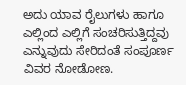ಅದು ಯಾವ ರೈಲುಗಳು ಹಾಗೂ ಎಲ್ಲಿಂದ ಎಲ್ಲಿಗೆ ಸಂಚರಿಸುತ್ತಿದ್ದವು ಎನ್ನುವುದು ಸೇರಿದಂತೆ ಸಂಪೂರ್ಣ ವಿವರ ನೋಡೋಣ.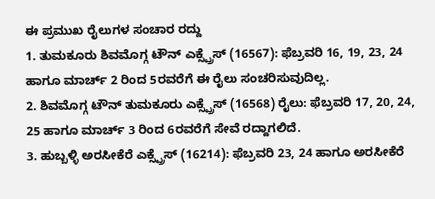ಈ ಪ್ರಮುಖ ರೈಲುಗಳ ಸಂಚಾರ ರದ್ದು
1. ತುಮಕೂರು ಶಿವಮೊಗ್ಗ ಟೌನ್ ಎಕ್ಸ್ಪ್ರೆಸ್ (16567): ಫೆಬ್ರವರಿ 16, 19, 23, 24 ಹಾಗೂ ಮಾರ್ಚ್ 2 ರಿಂದ 5ರವರೆಗೆ ಈ ರೈಲು ಸಂಚರಿಸುವುದಿಲ್ಲ.
2. ಶಿವಮೊಗ್ಗ ಟೌನ್ ತುಮಕೂರು ಎಕ್ಸ್ಪ್ರೆಸ್ (16568) ರೈಲು: ಫೆಬ್ರವರಿ 17, 20, 24, 25 ಹಾಗೂ ಮಾರ್ಚ್ 3 ರಿಂದ 6ರವರೆಗೆ ಸೇವೆ ರದ್ದಾಗಲಿದೆ.
3. ಹುಬ್ಬಳ್ಳಿ ಅರಸೀಕೆರೆ ಎಕ್ಸ್ಪ್ರೆಸ್ (16214): ಫೆಬ್ರವರಿ 23, 24 ಹಾಗೂ ಅರಸೀಕೆರೆ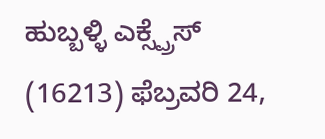ಹುಬ್ಬಳ್ಳಿ ಎಕ್ಸ್ಪ್ರೆಸ್ (16213) ಫೆಬ್ರವರಿ 24,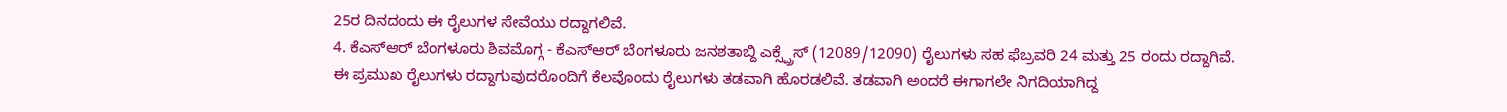25ರ ದಿನದಂದು ಈ ರೈಲುಗಳ ಸೇವೆಯು ರದ್ದಾಗಲಿವೆ.
4. ಕೆಎಸ್ಆರ್ ಬೆಂಗಳೂರು ಶಿವಮೊಗ್ಗ - ಕೆಎಸ್ಆರ್ ಬೆಂಗಳೂರು ಜನಶತಾಬ್ದಿ ಎಕ್ಸ್ಪ್ರೆಸ್ (12089/12090) ರೈಲುಗಳು ಸಹ ಫೆಬ್ರವರಿ 24 ಮತ್ತು 25 ರಂದು ರದ್ದಾಗಿವೆ.
ಈ ಪ್ರಮುಖ ರೈಲುಗಳು ರದ್ದಾಗುವುದರೊಂದಿಗೆ ಕೆಲವೊಂದು ರೈಲುಗಳು ತಡವಾಗಿ ಹೊರಡಲಿವೆ. ತಡವಾಗಿ ಅಂದರೆ ಈಗಾಗಲೇ ನಿಗದಿಯಾಗಿದ್ದ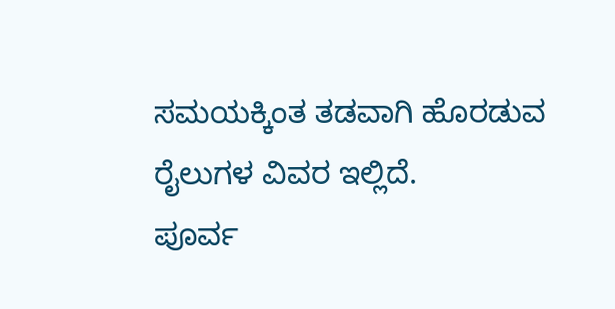ಸಮಯಕ್ಕಿಂತ ತಡವಾಗಿ ಹೊರಡುವ ರೈಲುಗಳ ವಿವರ ಇಲ್ಲಿದೆ.
ಪೂರ್ವ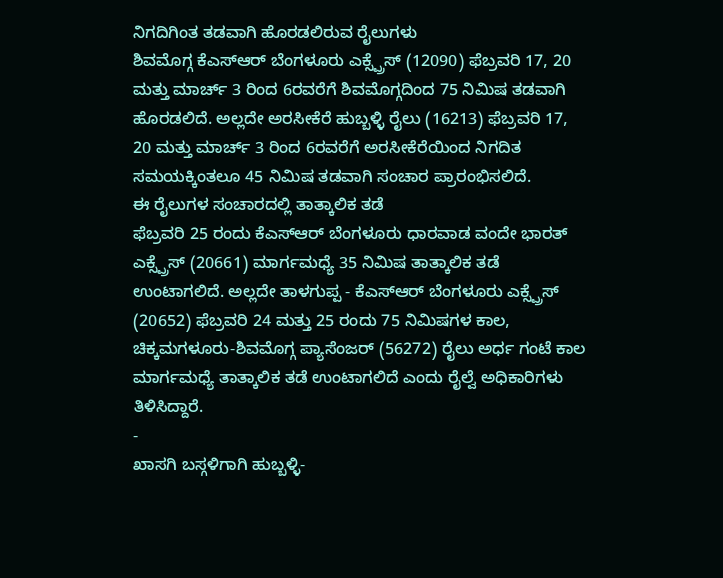ನಿಗದಿಗಿಂತ ತಡವಾಗಿ ಹೊರಡಲಿರುವ ರೈಲುಗಳು
ಶಿವಮೊಗ್ಗ ಕೆಎಸ್ಆರ್ ಬೆಂಗಳೂರು ಎಕ್ಸ್ಪ್ರೆಸ್ (12090) ಫೆಬ್ರವರಿ 17, 20 ಮತ್ತು ಮಾರ್ಚ್ 3 ರಿಂದ 6ರವರೆಗೆ ಶಿವಮೊಗ್ಗದಿಂದ 75 ನಿಮಿಷ ತಡವಾಗಿ ಹೊರಡಲಿದೆ. ಅಲ್ಲದೇ ಅರಸೀಕೆರೆ ಹುಬ್ಬಳ್ಳಿ ರೈಲು (16213) ಫೆಬ್ರವರಿ 17, 20 ಮತ್ತು ಮಾರ್ಚ್ 3 ರಿಂದ 6ರವರೆಗೆ ಅರಸೀಕೆರೆಯಿಂದ ನಿಗದಿತ ಸಮಯಕ್ಕಿಂತಲೂ 45 ನಿಮಿಷ ತಡವಾಗಿ ಸಂಚಾರ ಪ್ರಾರಂಭಿಸಲಿದೆ.
ಈ ರೈಲುಗಳ ಸಂಚಾರದಲ್ಲಿ ತಾತ್ಕಾಲಿಕ ತಡೆ
ಫೆಬ್ರವರಿ 25 ರಂದು ಕೆಎಸ್ಆರ್ ಬೆಂಗಳೂರು ಧಾರವಾಡ ವಂದೇ ಭಾರತ್ ಎಕ್ಸ್ಪ್ರೆಸ್ (20661) ಮಾರ್ಗಮಧ್ಯೆ 35 ನಿಮಿಷ ತಾತ್ಕಾಲಿಕ ತಡೆ ಉಂಟಾಗಲಿದೆ. ಅಲ್ಲದೇ ತಾಳಗುಪ್ಪ - ಕೆಎಸ್ಆರ್ ಬೆಂಗಳೂರು ಎಕ್ಸ್ಪ್ರೆಸ್ (20652) ಫೆಬ್ರವರಿ 24 ಮತ್ತು 25 ರಂದು 75 ನಿಮಿಷಗಳ ಕಾಲ, ಚಿಕ್ಕಮಗಳೂರು-ಶಿವಮೊಗ್ಗ ಪ್ಯಾಸೆಂಜರ್ (56272) ರೈಲು ಅರ್ಧ ಗಂಟೆ ಕಾಲ ಮಾರ್ಗಮಧ್ಯೆ ತಾತ್ಕಾಲಿಕ ತಡೆ ಉಂಟಾಗಲಿದೆ ಎಂದು ರೈಲ್ವೆ ಅಧಿಕಾರಿಗಳು ತಿಳಿಸಿದ್ದಾರೆ.
-
ಖಾಸಗಿ ಬಸ್ಗಳಿಗಾಗಿ ಹುಬ್ಬಳ್ಳಿ-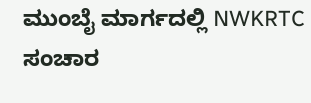ಮುಂಬೈ ಮಾರ್ಗದಲ್ಲಿ NWKRTC ಸಂಚಾರ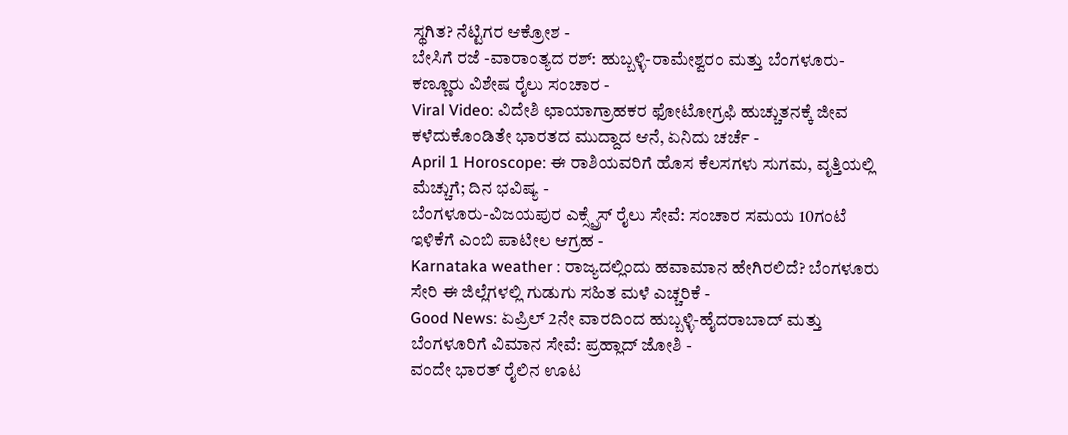ಸ್ಥಗಿತ? ನೆಟ್ಟಿಗರ ಆಕ್ರೋಶ -
ಬೇಸಿಗೆ ರಜೆ -ವಾರಾಂತ್ಯದ ರಶ್: ಹುಬ್ಬಳ್ಳಿ-ರಾಮೇಶ್ವರಂ ಮತ್ತು ಬೆಂಗಳೂರು-ಕಣ್ಣೂರು ವಿಶೇಷ ರೈಲು ಸಂಚಾರ -
Viral Video: ವಿದೇಶಿ ಛಾಯಾಗ್ರಾಹಕರ ಫೋಟೋಗ್ರಫಿ ಹುಚ್ಚುತನಕ್ಕೆ ಜೀವ ಕಳೆದುಕೊಂಡಿತೇ ಭಾರತದ ಮುದ್ದಾದ ಆನೆ, ಏನಿದು ಚರ್ಚೆ -
April 1 Horoscope: ಈ ರಾಶಿಯವರಿಗೆ ಹೊಸ ಕೆಲಸಗಳು ಸುಗಮ, ವೃತ್ತಿಯಲ್ಲಿ ಮೆಚ್ಚುಗೆ; ದಿನ ಭವಿಷ್ಯ -
ಬೆಂಗಳೂರು-ವಿಜಯಪುರ ಎಕ್ಸ್ಪ್ರೆಸ್ ರೈಲು ಸೇವೆ: ಸಂಚಾರ ಸಮಯ 10ಗಂಟೆ ಇಳಿಕೆಗೆ ಎಂಬಿ ಪಾಟೀಲ ಆಗ್ರಹ -
Karnataka weather : ರಾಜ್ಯದಲ್ಲಿಂದು ಹವಾಮಾನ ಹೇಗಿರಲಿದೆ? ಬೆಂಗಳೂರು ಸೇರಿ ಈ ಜಿಲ್ಲೆಗಳಲ್ಲಿ ಗುಡುಗು ಸಹಿತ ಮಳೆ ಎಚ್ಚರಿಕೆ -
Good News: ಏಪ್ರಿಲ್ 2ನೇ ವಾರದಿಂದ ಹುಬ್ಬಳ್ಳಿ-ಹೈದರಾಬಾದ್ ಮತ್ತು ಬೆಂಗಳೂರಿಗೆ ವಿಮಾನ ಸೇವೆ: ಪ್ರಹ್ಲಾದ್ ಜೋಶಿ -
ವಂದೇ ಭಾರತ್ ರೈಲಿನ ಊಟ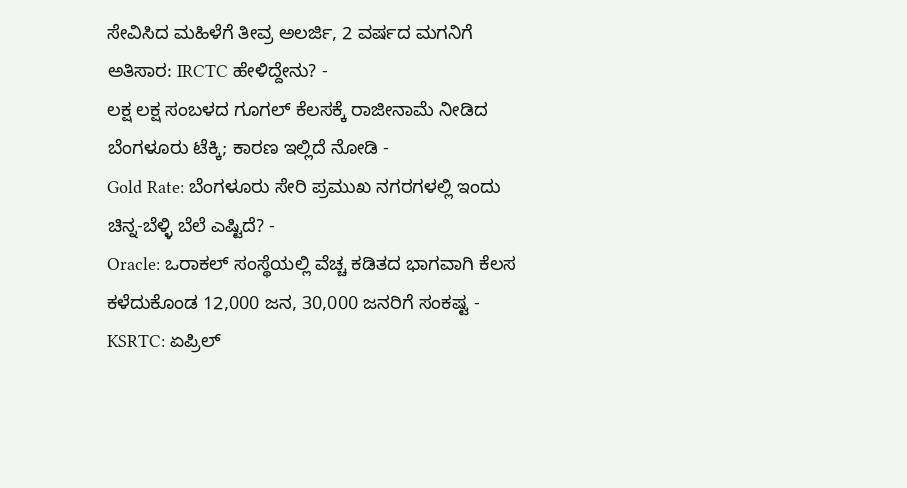ಸೇವಿಸಿದ ಮಹಿಳೆಗೆ ತೀವ್ರ ಅಲರ್ಜಿ, 2 ವರ್ಷದ ಮಗನಿಗೆ ಅತಿಸಾರ: IRCTC ಹೇಳಿದ್ದೇನು? -
ಲಕ್ಷ ಲಕ್ಷ ಸಂಬಳದ ಗೂಗಲ್ ಕೆಲಸಕ್ಕೆ ರಾಜೀನಾಮೆ ನೀಡಿದ ಬೆಂಗಳೂರು ಟೆಕ್ಕಿ; ಕಾರಣ ಇಲ್ಲಿದೆ ನೋಡಿ -
Gold Rate: ಬೆಂಗಳೂರು ಸೇರಿ ಪ್ರಮುಖ ನಗರಗಳಲ್ಲಿ ಇಂದು ಚಿನ್ನ-ಬೆಳ್ಳಿ ಬೆಲೆ ಎಷ್ಟಿದೆ? -
Oracle: ಒರಾಕಲ್ ಸಂಸ್ಥೆಯಲ್ಲಿ ವೆಚ್ಚ ಕಡಿತದ ಭಾಗವಾಗಿ ಕೆಲಸ ಕಳೆದುಕೊಂಡ 12,000 ಜನ, 30,000 ಜನರಿಗೆ ಸಂಕಷ್ಟ -
KSRTC: ಏಪ್ರಿಲ್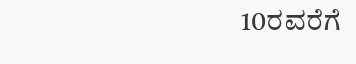10ರವರೆಗೆ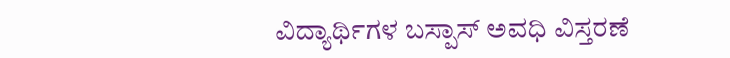ವಿದ್ಯಾರ್ಥಿಗಳ ಬಸ್ಪಾಸ್ ಅವಧಿ ವಿಸ್ತರಣೆ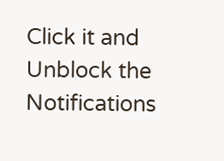Click it and Unblock the Notifications